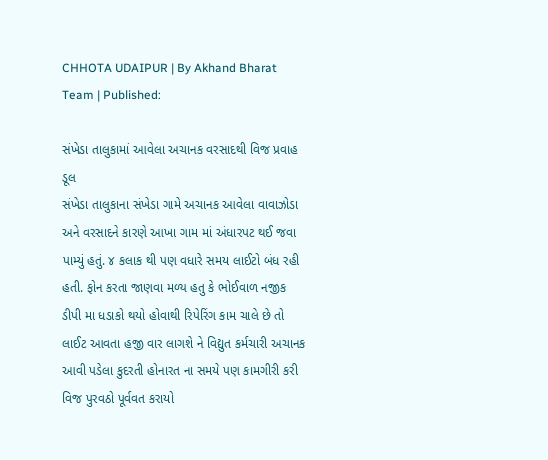CHHOTA UDAIPUR | By Akhand Bharat Team | Published:

સંખેડા તાલુકામાં આવેલા અચાનક વરસાદથી વિજ પ્રવાહ ડૂલ
સંખેડા તાલુકાના સંખેડા ગામે અચાનક આવેલા વાવાઝોડા અને વરસાદને કારણે આખા ગામ માં અંધારપટ થઈ જવા પામ્યું હતું. ૪ કલાક થી પણ વધારે સમય લાઈટો બંધ રહી હતી. ફોન કરતા જાણવા મળ્ય હતુ કે ભોઈવાળ નજીક ડીપી મા ધડાકો થયો હોવાથી રિપેરિંગ કામ ચાલે છે તો લાઈટ આવતા હજી વાર લાગશે ને વિદ્યુત કર્મચારી અચાનક આવી પડેલા કુદરતી હોનારત ના સમયે પણ કામગીરી કરી વિજ પુરવઠો પૂર્વવત કરાયો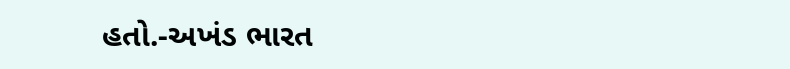હતો.-અખંડ ભારત